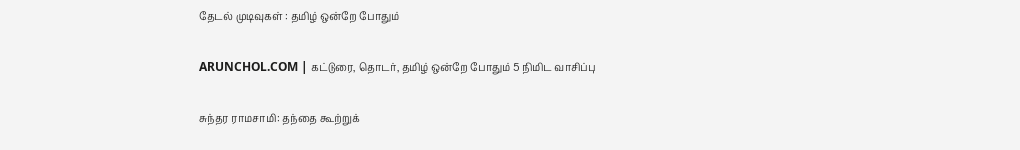தேடல் முடிவுகள் : தமிழ் ஒன்றே போதும்

ARUNCHOL.COM | கட்டுரை, தொடர், தமிழ் ஒன்றே போதும் 5 நிமிட வாசிப்பு

சுந்தர ராமசாமி: தந்தை கூற்றுக்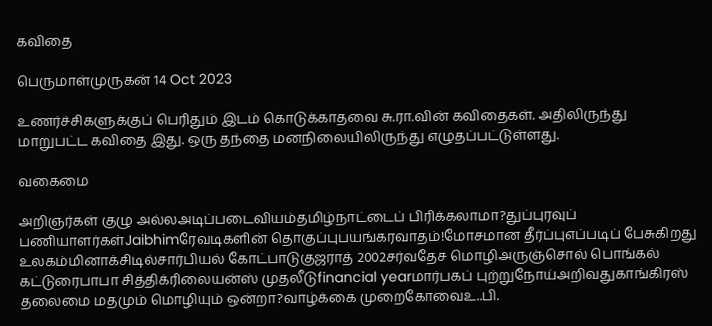கவிதை

பெருமாள்முருகன் 14 Oct 2023

உணர்ச்சிகளுக்குப் பெரிதும் இடம் கொடுக்காதவை சு.ரா.வின் கவிதைகள். அதிலிருந்து மாறுபட்ட கவிதை இது. ஒரு தந்தை மனநிலையிலிருந்து எழுதப்பட்டுள்ளது.

வகைமை

அறிஞர்கள் குழு அல்லஅடிப்படைவியம்தமிழ்நாட்டைப் பிரிக்கலாமா?துப்புரவுப் பணியாளர்கள்Jaibhimரேவடிகளின் தொகுப்புபயங்கரவாதம்!மோசமான தீர்ப்புஎப்படிப் பேசுகிறது உலகம்மினாக்சிடில்சார்பியல் கோட்பாடுகுஜராத் 2002சர்வதேச மொழிஅருஞ்சொல் பொங்கல் கட்டுரைபாபா சித்திக்ரிலையன்ஸ் முதலீடுfinancial yearமார்பகப் புற்றுநோய்அறிவதுகாங்கிரஸ் தலைமை மதமும் மொழியும் ஒன்றா?வாழ்க்கை முறைகோவைஉ..பி.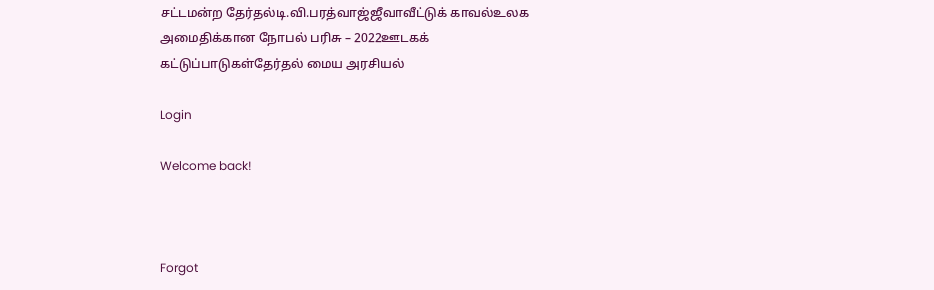சட்டமன்ற தேர்தல்டி.வி.பரத்வாஜ்ஜீவாவீட்டுக் காவல்உலக அமைதிக்கான நோபல் பரிசு – 2022ஊடகக் கட்டுப்பாடுகள்தேர்தல் மைய அரசியல்

Login

Welcome back!



Forgot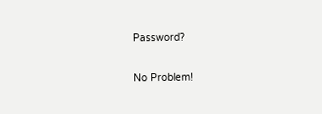Password?

No Problem!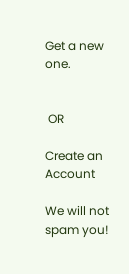Get a new one.


 OR

Create an Account

We will not spam you!